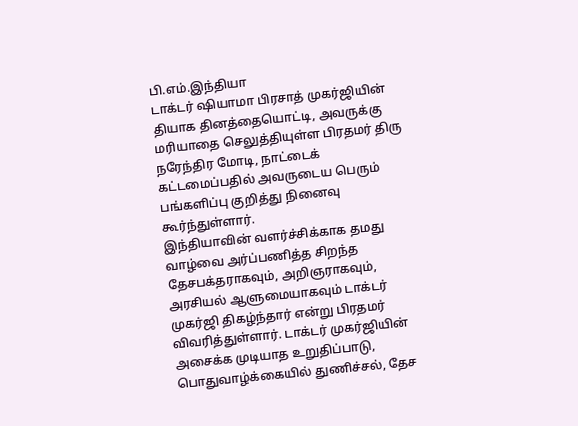பி.எம்.இந்தியா
டாக்டர் ஷியாமா பிரசாத் முகர்ஜியின் தியாக தினத்தையொட்டி, அவருக்கு மரியாதை செலுத்தியுள்ள பிரதமர் திரு நரேந்திர மோடி, நாட்டைக் கட்டமைப்பதில் அவருடைய பெரும் பங்களிப்பு குறித்து நினைவு கூர்ந்துள்ளார்.
இந்தியாவின் வளர்ச்சிக்காக தமது வாழ்வை அர்ப்பணித்த சிறந்த தேசபக்தராகவும், அறிஞராகவும், அரசியல் ஆளுமையாகவும் டாக்டர் முகர்ஜி திகழ்ந்தார் என்று பிரதமர் விவரித்துள்ளார். டாக்டர் முகர்ஜியின் அசைக்க முடியாத உறுதிப்பாடு, பொதுவாழ்க்கையில் துணிச்சல், தேச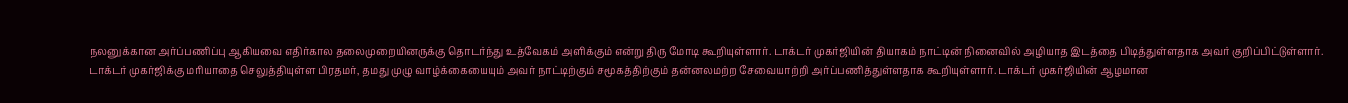நலனுக்கான அர்ப்பணிப்பு ஆகியவை எதிர்கால தலைமுறையினருக்கு தொடர்ந்து உத்வேகம் அளிக்கும் என்று திரு மோடி கூறியுள்ளார். டாக்டர் முகர்ஜியின் தியாகம் நாட்டின் நினைவில் அழியாத இடத்தை பிடித்துள்ளதாக அவர் குறிப்பிட்டுள்ளார்.
டாக்டர் முகர்ஜிக்கு மரியாதை செலுத்தியுள்ள பிரதமர், தமது முழு வாழ்க்கையையும் அவர் நாட்டிற்கும் சமூகத்திற்கும் தன்னலமற்ற சேவையாற்றி அர்ப்பணித்துள்ளதாக கூறியுள்ளார். டாக்டர் முகர்ஜியின் ஆழமான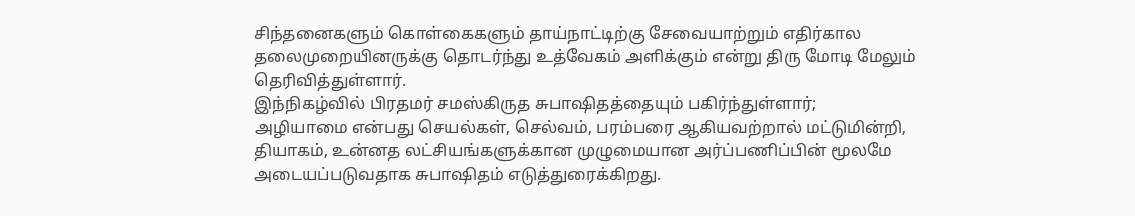சிந்தனைகளும் கொள்கைகளும் தாய்நாட்டிற்கு சேவையாற்றும் எதிர்கால தலைமுறையினருக்கு தொடர்ந்து உத்வேகம் அளிக்கும் என்று திரு மோடி மேலும் தெரிவித்துள்ளார்.
இந்நிகழ்வில் பிரதமர் சமஸ்கிருத சுபாஷிதத்தையும் பகிர்ந்துள்ளார்;
அழியாமை என்பது செயல்கள், செல்வம், பரம்பரை ஆகியவற்றால் மட்டுமின்றி, தியாகம், உன்னத லட்சியங்களுக்கான முழுமையான அர்ப்பணிப்பின் மூலமே அடையப்படுவதாக சுபாஷிதம் எடுத்துரைக்கிறது.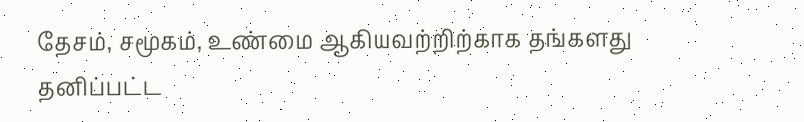தேசம், சமூகம், உண்மை ஆகியவற்றிற்காக தங்களது தனிப்பட்ட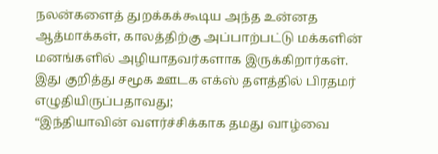நலன்களைத் துறக்கக்கூடிய அந்த உன்னத ஆத்மாக்கள், காலத்திற்கு அப்பாற்பட்டு மக்களின் மனங்களில் அழியாதவர்களாக இருக்கிறார்கள்.
இது குறித்து சமூக ஊடக எக்ஸ் தளத்தில் பிரதமர் எழுதியிருப்பதாவது;
“இந்தியாவின் வளர்ச்சிக்காக தமது வாழ்வை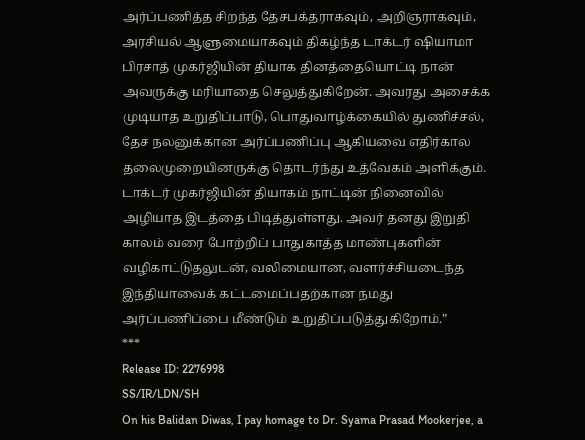அர்ப்பணித்த சிறந்த தேசபக்தராகவும், அறிஞராகவும், அரசியல் ஆளுமையாகவும் திகழ்ந்த டாக்டர் ஷியாமா பிரசாத் முகர்ஜியின் தியாக தினத்தையொட்டி நான் அவருக்கு மரியாதை செலுத்துகிறேன். அவரது அசைக்க முடியாத உறுதிப்பாடு, பொதுவாழ்க்கையில் துணிச்சல், தேச நலனுக்கான அர்ப்பணிப்பு ஆகியவை எதிர்கால தலைமுறையினருக்கு தொடர்ந்து உத்வேகம் அளிக்கும். டாக்டர் முகர்ஜியின் தியாகம் நாட்டின் நினைவில் அழியாத இடத்தை பிடித்துள்ளது. அவர் தனது இறுதி காலம் வரை போற்றிப் பாதுகாத்த மாண்புகளின் வழிகாட்டுதலுடன், வலிமையான, வளர்ச்சியடைந்த இந்தியாவைக் கட்டமைப்பதற்கான நமது அர்ப்பணிப்பை மீண்டும் உறுதிப்படுத்துகிறோம்.”
***
Release ID: 2276998
SS/IR/LDN/SH
On his Balidan Diwas, I pay homage to Dr. Syama Prasad Mookerjee, a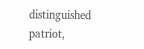distinguished patriot,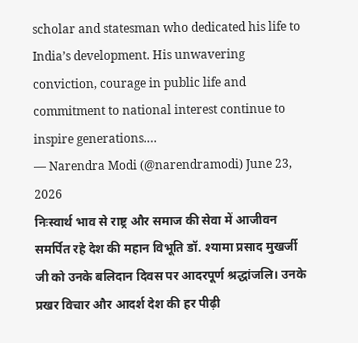scholar and statesman who dedicated his life to India’s development. His unwavering conviction, courage in public life and commitment to national interest continue to inspire generations.…
— Narendra Modi (@narendramodi) June 23, 2026
निःस्वार्थ भाव से राष्ट्र और समाज की सेवा में आजीवन समर्पित रहे देश की महान विभूति डॉ. श्यामा प्रसाद मुखर्जी जी को उनके बलिदान दिवस पर आदरपूर्ण श्रद्धांजलि। उनके प्रखर विचार और आदर्श देश की हर पीढ़ी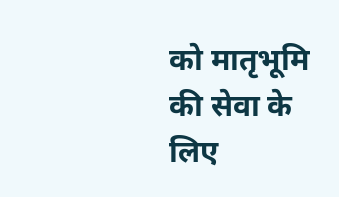को मातृभूमि की सेवा के लिए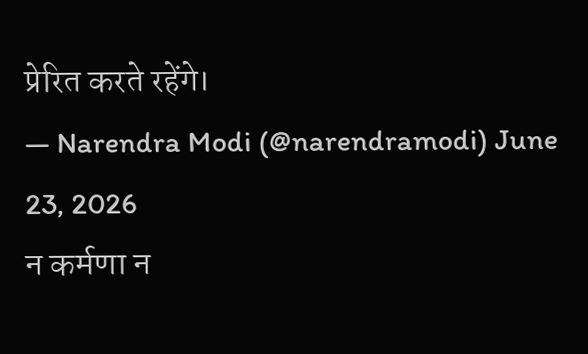प्रेरित करते रहेंगे।
— Narendra Modi (@narendramodi) June 23, 2026
न कर्मणा न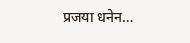प्रजया धनेन…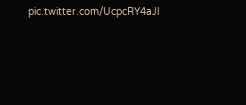pic.twitter.com/UcpcRY4aJl